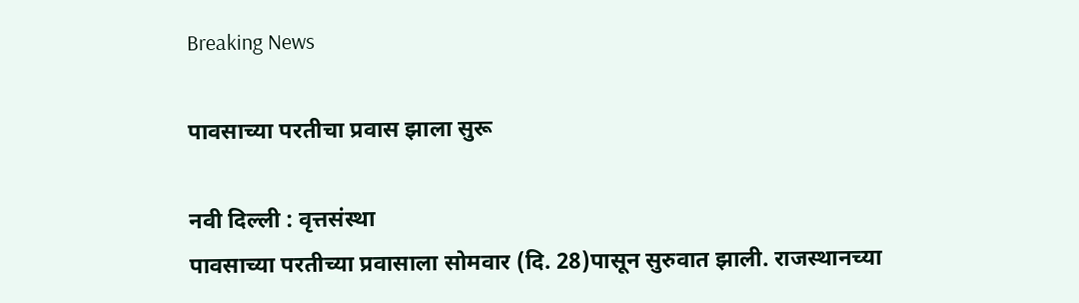Breaking News

पावसाच्या परतीचा प्रवास झाला सुरू

नवी दिल्ली : वृत्तसंस्था
पावसाच्या परतीच्या प्रवासाला सोमवार (दि. 28)पासून सुरुवात झाली. राजस्थानच्या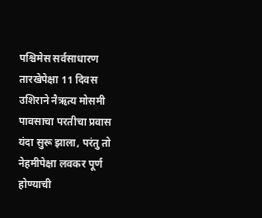पश्चिमेस सर्वसाधारण तारखेपेक्षा 11 दिवस उशिराने नैऋत्य मोसमी पावसाचा परतीचा प्रवास यंदा सुरू झाला, परंतु तो नेहमीपेक्षा लवकर पूर्ण होण्याची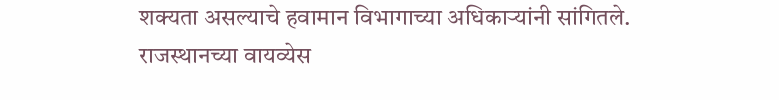शक्यता असल्याचे हवामान विभागाच्या अधिकार्‍यांनी सांगितले.
राजस्थानच्या वायव्येस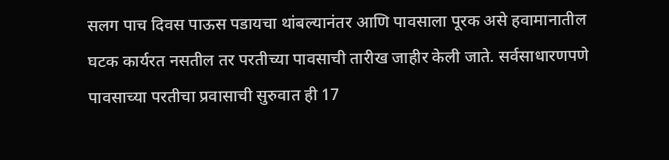सलग पाच दिवस पाऊस पडायचा थांबल्यानंतर आणि पावसाला पूरक असे हवामानातील घटक कार्यरत नसतील तर परतीच्या पावसाची तारीख जाहीर केली जाते. सर्वसाधारणपणे पावसाच्या परतीचा प्रवासाची सुरुवात ही 17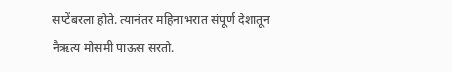सप्टेंबरला होते. त्यानंतर महिनाभरात संपूर्ण देशातून नैऋत्य मोसमी पाऊस सरतो.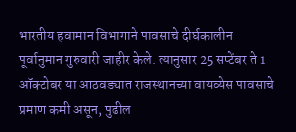भारतीय हवामान विभागाने पावसाचे दीर्घकालीन पूर्वानुमान गुरुवारी जाहीर केले. त्यानुसार 25 सप्टेंबर ते 1 ऑक्टोबर या आठवड्यात राजस्थानच्या वायव्येस पावसाचे प्रमाण कमी असून, पुढील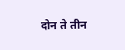दोन ते तीन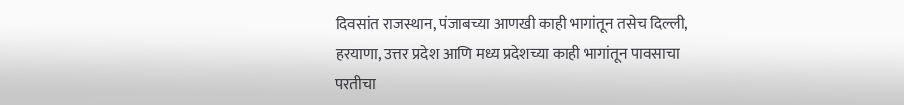दिवसांत राजस्थान, पंजाबच्या आणखी काही भागांतून तसेच दिल्ली, हरयाणा, उत्तर प्रदेश आणि मध्य प्रदेशच्या काही भागांतून पावसाचा परतीचा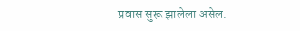प्रवास सुरू झालेला असेल.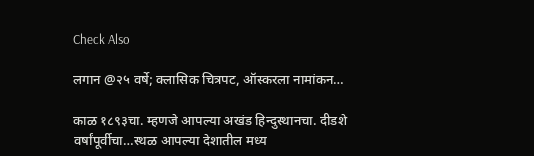Check Also

लगान @२५ वर्षे; क्लासिक चित्रपट, ऑस्करला नामांकन…

काळ १८९३चा. म्हणजे आपल्या अखंड हिन्दुस्थानचा. दीडशे वर्षांपूर्वीचा…स्थळ आपल्या देशातील मध्य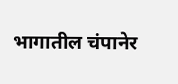भागातील चंपानेर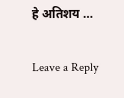हे अतिशय …

Leave a Reply